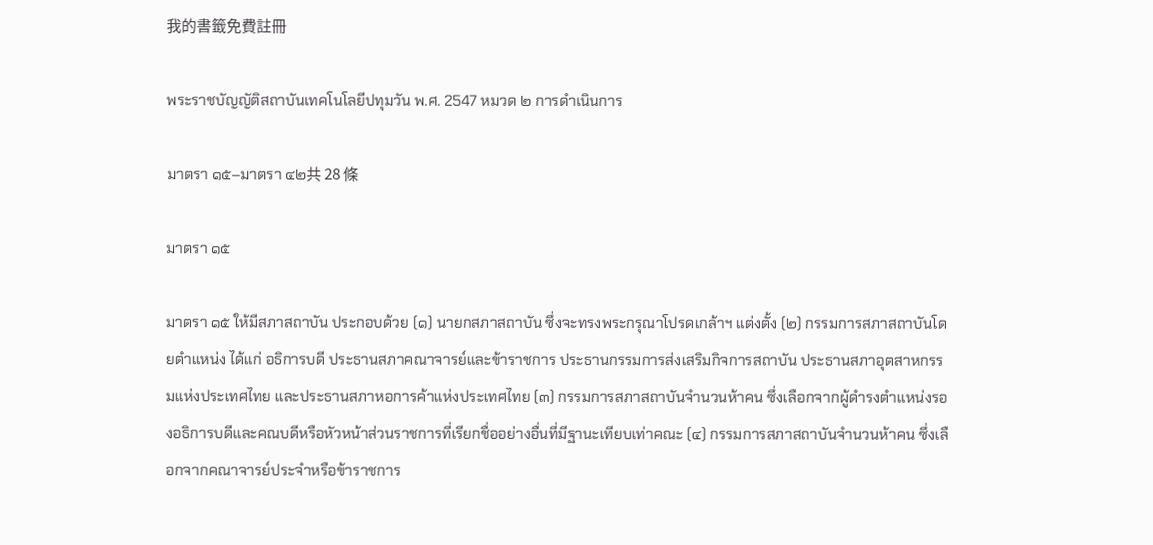我的書籤免費註冊

พระราชบัญญัติสถาบันเทคโนโลยีปทุมวัน พ.ศ. 2547 หมวด ๒ การดำเนินการ

มาตรา ๑๕–มาตรา ๔๒共 28 條

มาตรา ๑๕

มาตรา ๑๕ ให้มีสภาสถาบัน ประกอบด้วย (๑) นายกสภาสถาบัน ซึ่งจะทรงพระกรุณาโปรดเกล้าฯ แต่งตั้ง (๒) กรรมการสภาสถาบันโดยตำแหน่ง ได้แก่ อธิการบดี ประธานสภาคณาจารย์และข้าราชการ ประธานกรรมการส่งเสริมกิจการสถาบัน ประธานสภาอุตสาหกรรมแห่งประเทศไทย และประธานสภาหอการค้าแห่งประเทศไทย (๓) กรรมการสภาสถาบันจำนวนห้าคน ซึ่งเลือกจากผู้ดำรงตำแหน่งรองอธิการบดีและคณบดีหรือหัวหน้าส่วนราชการที่เรียกชื่ออย่างอื่นที่มีฐานะเทียบเท่าคณะ (๔) กรรมการสภาสถาบันจำนวนห้าคน ซึ่งเลือกจากคณาจารย์ประจำหรือข้าราชการ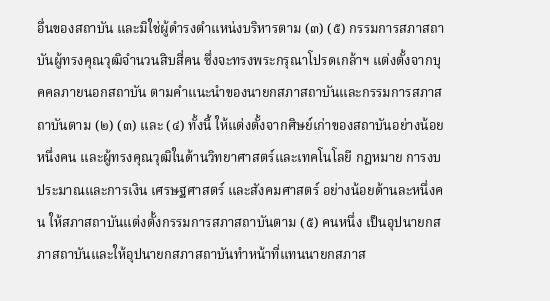อื่นของสถาบัน และมิใช่ผู้ดำรงตำแหน่งบริหารตาม (๓) (๕) กรรมการสภาสถาบันผู้ทรงคุณวุฒิจำนวนสิบสี่คน ซึ่งจะทรงพระกรุณาโปรดเกล้าฯ แต่งตั้งจากบุคคลภายนอกสถาบัน ตามคำแนะนำของนายกสภาสถาบันและกรรมการสภาสถาบันตาม (๒) (๓) และ (๔) ทั้งนี้ ให้แต่งตั้งจากศิษย์เก่าของสถาบันอย่างน้อยหนึ่งคน และผู้ทรงคุณวุฒิในด้านวิทยาศาสตร์และเทคโนโลยี กฎหมาย การงบประมาณและการเงิน เศรษฐศาสตร์ และสังคมศาสตร์ อย่างน้อยด้านละหนึ่งคน ให้สภาสถาบันแต่งตั้งกรรมการสภาสถาบันตาม (๕) คนหนึ่ง เป็นอุปนายกสภาสถาบันและให้อุปนายกสภาสถาบันทำหน้าที่แทนนายกสภาส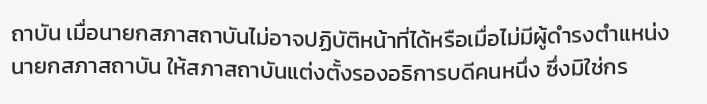ถาบัน เมื่อนายกสภาสถาบันไม่อาจปฏิบัติหน้าที่ได้หรือเมื่อไม่มีผู้ดำรงตำแหน่งนายกสภาสถาบัน ให้สภาสถาบันแต่งตั้งรองอธิการบดีคนหนึ่ง ซึ่งมิใช่กร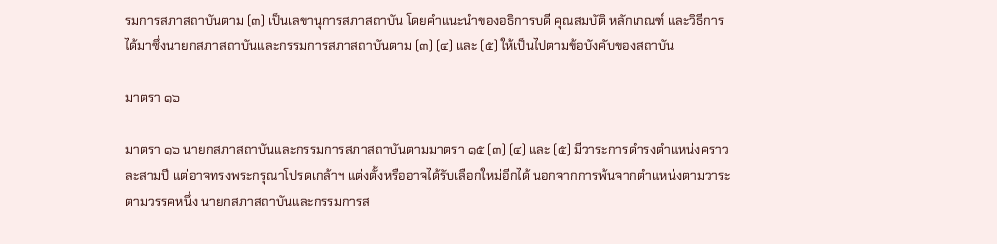รมการสภาสถาบันตาม (๓) เป็นเลขานุการสภาสถาบัน โดยคำแนะนำของอธิการบดี คุณสมบัติ หลักเกณฑ์ และวิธีการได้มาซึ่งนายกสภาสถาบันและกรรมการสภาสถาบันตาม (๓) (๔) และ (๕) ให้เป็นไปตามข้อบังคับของสถาบัน

มาตรา ๑๖

มาตรา ๑๖ นายกสภาสถาบันและกรรมการสภาสถาบันตามมาตรา ๑๕ (๓) (๔) และ (๕) มีวาระการดำรงตำแหน่งคราวละสามปี แต่อาจทรงพระกรุณาโปรดเกล้าฯ แต่งตั้งหรืออาจได้รับเลือกใหม่อีกได้ นอกจากการพ้นจากตำแหน่งตามวาระตามวรรคหนึ่ง นายกสภาสถาบันและกรรมการส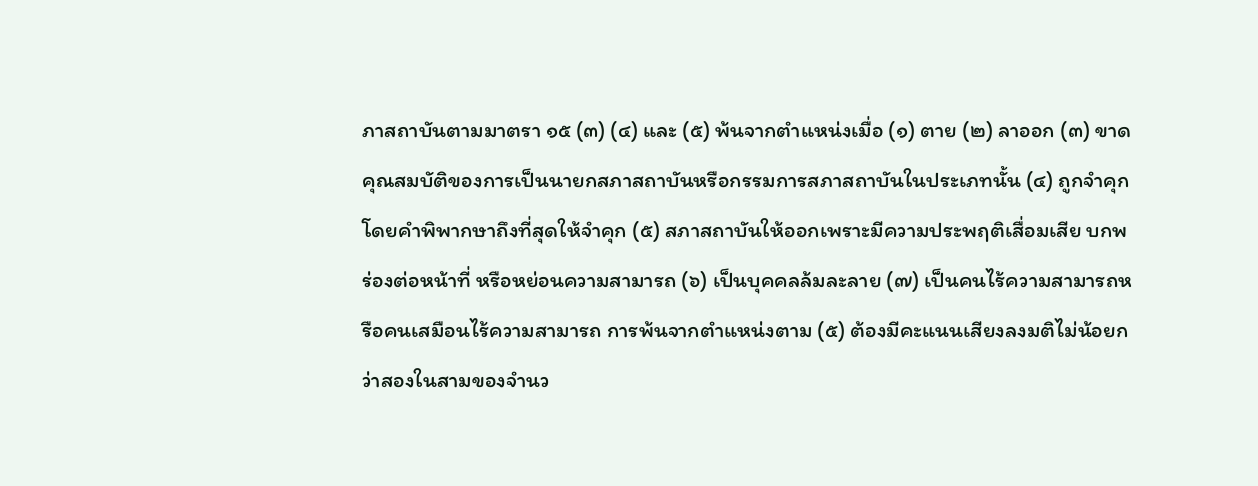ภาสถาบันตามมาตรา ๑๕ (๓) (๔) และ (๕) พ้นจากตำแหน่งเมื่อ (๑) ตาย (๒) ลาออก (๓) ขาดคุณสมบัติของการเป็นนายกสภาสถาบันหรือกรรมการสภาสถาบันในประเภทนั้น (๔) ถูกจำคุกโดยคำพิพากษาถึงที่สุดให้จำคุก (๕) สภาสถาบันให้ออกเพราะมีความประพฤติเสื่อมเสีย บกพร่องต่อหน้าที่ หรือหย่อนความสามารถ (๖) เป็นบุคคลล้มละลาย (๗) เป็นคนไร้ความสามารถหรือคนเสมือนไร้ความสามารถ การพ้นจากตำแหน่งตาม (๕) ต้องมีคะแนนเสียงลงมติไม่น้อยกว่าสองในสามของจำนว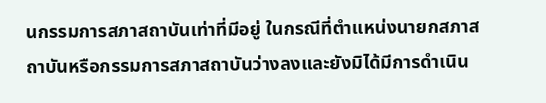นกรรมการสภาสถาบันเท่าที่มีอยู่ ในกรณีที่ตำแหน่งนายกสภาสถาบันหรือกรรมการสภาสถาบันว่างลงและยังมิได้มีการดำเนิน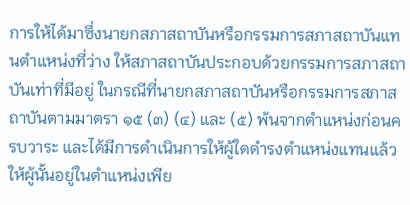การให้ได้มาซึ่งนายกสภาสถาบันหรือกรรมการสภาสถาบันแทนตำแหน่งที่ว่าง ให้สภาสถาบันประกอบด้วยกรรมการสภาสถาบันเท่าที่มีอยู่ ในกรณีที่นายกสภาสถาบันหรือกรรมการสภาสถาบันตามมาตรา ๑๕ (๓) (๔) และ (๕) พ้นจากตำแหน่งก่อนครบวาระ และได้มีการดำเนินการให้ผู้ใดดำรงตำแหน่งแทนแล้ว ให้ผู้นั้นอยู่ในตำแหน่งเพีย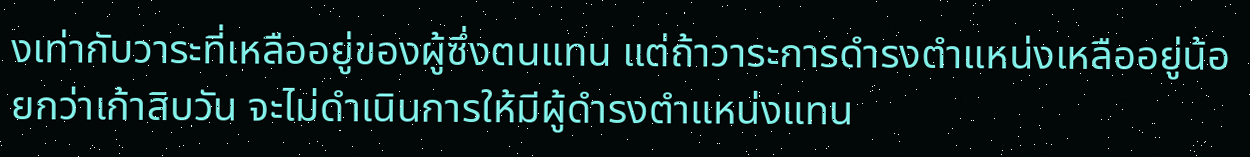งเท่ากับวาระที่เหลืออยู่ของผู้ซึ่งตนแทน แต่ถ้าวาระการดำรงตำแหน่งเหลืออยู่น้อยกว่าเก้าสิบวัน จะไม่ดำเนินการให้มีผู้ดำรงตำแหน่งแทน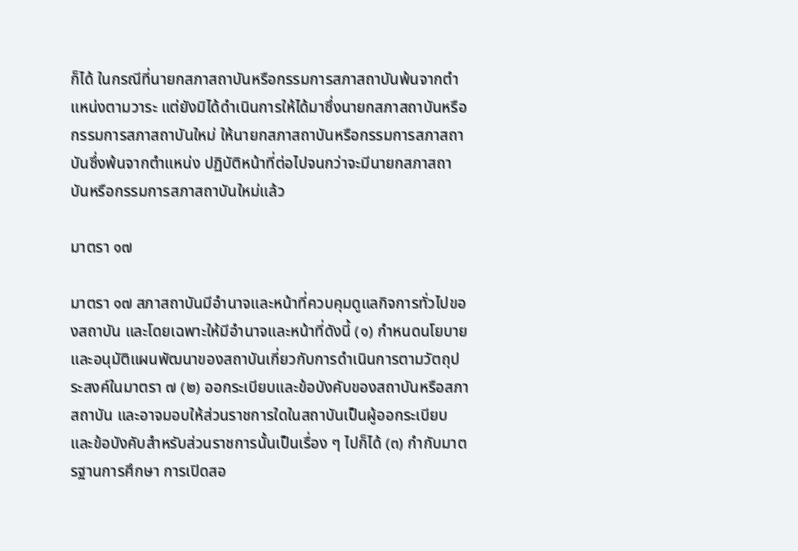ก็ได้ ในกรณีที่นายกสภาสถาบันหรือกรรมการสภาสถาบันพ้นจากตำแหน่งตามวาระ แต่ยังมิได้ดำเนินการให้ได้มาซึ่งนายกสภาสถาบันหรือกรรมการสภาสถาบันใหม่ ให้นายกสภาสถาบันหรือกรรมการสภาสถาบันซึ่งพ้นจากตำแหน่ง ปฏิบัติหน้าที่ต่อไปจนกว่าจะมีนายกสภาสถาบันหรือกรรมการสภาสถาบันใหม่แล้ว

มาตรา ๑๗

มาตรา ๑๗ สภาสถาบันมีอำนาจและหน้าที่ควบคุมดูแลกิจการทั่วไปของสถาบัน และโดยเฉพาะให้มีอำนาจและหน้าที่ดังนี้ (๑) กำหนดนโยบายและอนุมัติแผนพัฒนาของสถาบันเกี่ยวกับการดำเนินการตามวัตถุประสงค์ในมาตรา ๗ (๒) ออกระเบียบและข้อบังคับของสถาบันหรือสภาสถาบัน และอาจมอบให้ส่วนราชการใดในสถาบันเป็นผู้ออกระเบียบและข้อบังคับสำหรับส่วนราชการนั้นเป็นเรื่อง ๆ ไปก็ได้ (๓) กำกับมาตรฐานการศึกษา การเปิดสอ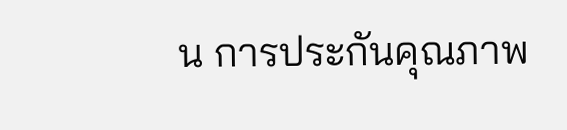น การประกันคุณภาพ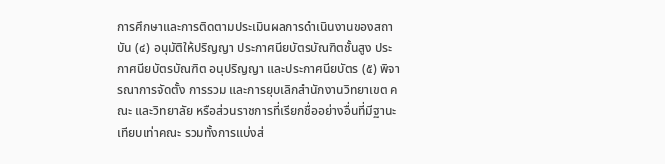การศึกษาและการติดตามประเมินผลการดำเนินงานของสถาบัน (๔) อนุมัติให้ปริญญา ประกาศนียบัตรบัณฑิตชั้นสูง ประกาศนียบัตรบัณฑิต อนุปริญญา และประกาศนียบัตร (๕) พิจารณาการจัดตั้ง การรวม และการยุบเลิกสำนักงานวิทยาเขต คณะ และวิทยาลัย หรือส่วนราชการที่เรียกชื่ออย่างอื่นที่มีฐานะเทียบเท่าคณะ รวมทั้งการแบ่งส่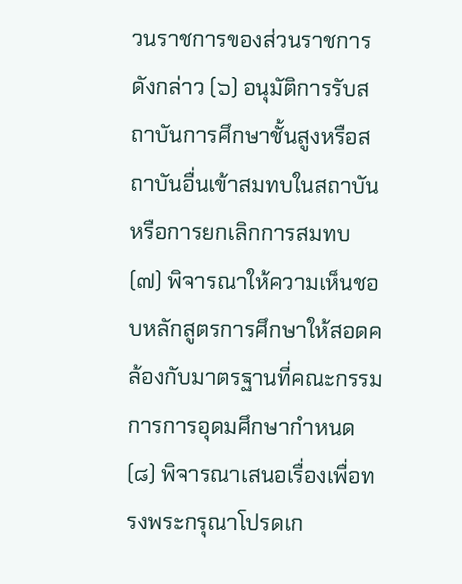วนราชการของส่วนราชการดังกล่าว (๖) อนุมัติการรับสถาบันการศึกษาชั้นสูงหรือสถาบันอื่นเข้าสมทบในสถาบันหรือการยกเลิกการสมทบ (๗) พิจารณาให้ความเห็นชอบหลักสูตรการศึกษาให้สอดคล้องกับมาตรฐานที่คณะกรรมการการอุดมศึกษากำหนด (๘) พิจารณาเสนอเรื่องเพื่อทรงพระกรุณาโปรดเก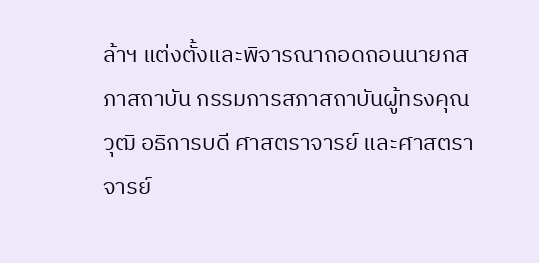ล้าฯ แต่งตั้งและพิจารณาถอดถอนนายกสภาสถาบัน กรรมการสภาสถาบันผู้ทรงคุณวุฒิ อธิการบดี ศาสตราจารย์ และศาสตราจารย์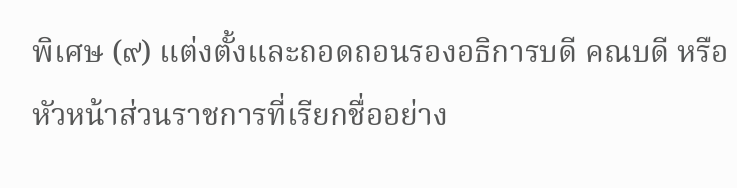พิเศษ (๙) แต่งตั้งและถอดถอนรองอธิการบดี คณบดี หรือหัวหน้าส่วนราชการที่เรียกชื่ออย่าง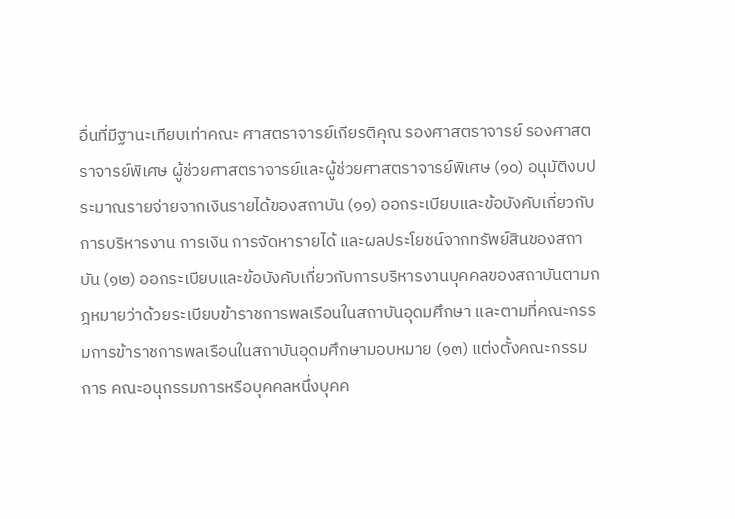อื่นที่มีฐานะเทียบเท่าคณะ ศาสตราจารย์เกียรติคุณ รองศาสตราจารย์ รองศาสตราจารย์พิเศษ ผู้ช่วยศาสตราจารย์และผู้ช่วยศาสตราจารย์พิเศษ (๑๐) อนุมัติงบประมาณรายจ่ายจากเงินรายได้ของสถาบัน (๑๑) ออกระเบียบและข้อบังคับเกี่ยวกับการบริหารงาน การเงิน การจัดหารายได้ และผลประโยชน์จากทรัพย์สินของสถาบัน (๑๒) ออกระเบียบและข้อบังคับเกี่ยวกับการบริหารงานบุคคลของสถาบันตามกฎหมายว่าด้วยระเบียบข้าราชการพลเรือนในสถาบันอุดมศึกษา และตามที่คณะกรรมการข้าราชการพลเรือนในสถาบันอุดมศึกษามอบหมาย (๑๓) แต่งตั้งคณะกรรมการ คณะอนุกรรมการหรือบุคคลหนึ่งบุคค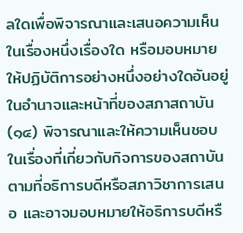ลใดเพื่อพิจารณาและเสนอความเห็นในเรื่องหนึ่งเรื่องใด หรือมอบหมายให้ปฏิบัติการอย่างหนึ่งอย่างใดอันอยู่ในอำนาจและหน้าที่ของสภาสถาบัน (๑๔) พิจารณาและให้ความเห็นชอบในเรื่องที่เกี่ยวกับกิจการของสถาบันตามที่อธิการบดีหรือสภาวิชาการเสนอ และอาจมอบหมายให้อธิการบดีหรื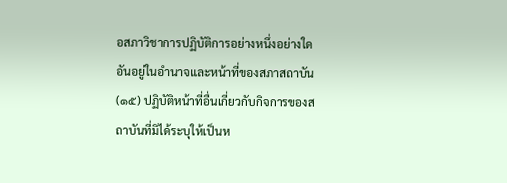อสภาวิชาการปฏิบัติการอย่างหนึ่งอย่างใดอันอยู่ในอำนาจและหน้าที่ของสภาสถาบัน (๑๕) ปฏิบัติหน้าที่อื่นเกี่ยวกับกิจการของสถาบันที่มิได้ระบุให้เป็นห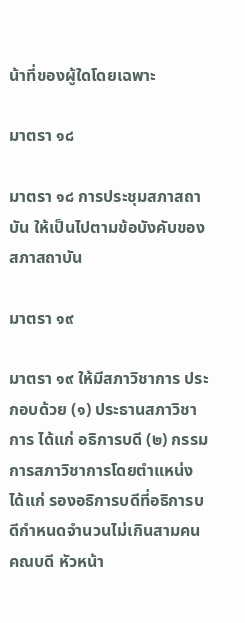น้าที่ของผู้ใดโดยเฉพาะ

มาตรา ๑๘

มาตรา ๑๘ การประชุมสภาสถาบัน ให้เป็นไปตามข้อบังคับของสภาสถาบัน

มาตรา ๑๙

มาตรา ๑๙ ให้มีสภาวิชาการ ประกอบด้วย (๑) ประธานสภาวิชาการ ได้แก่ อธิการบดี (๒) กรรมการสภาวิชาการโดยตำแหน่ง ได้แก่ รองอธิการบดีที่อธิการบดีกำหนดจำนวนไม่เกินสามคน คณบดี หัวหน้า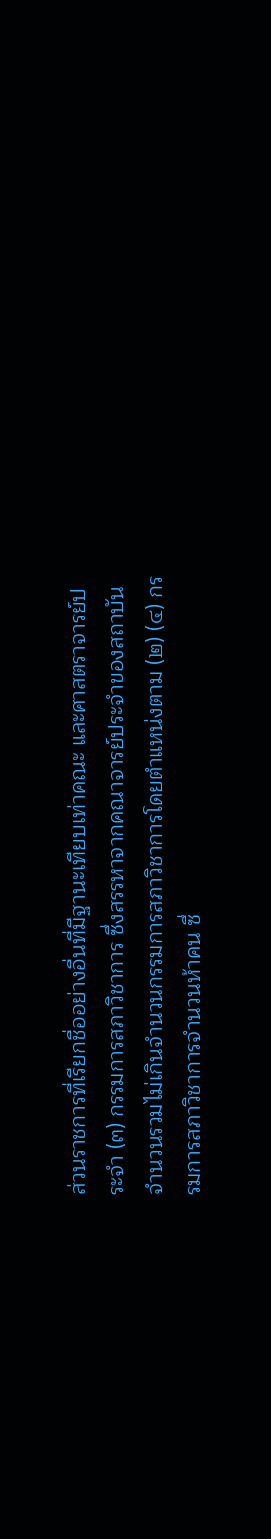ส่วนราชการที่เรียกชื่ออย่างอื่นที่มีฐานะเทียบเท่าคณะ และศาสตราจารย์ประจำ (๓) กรรมการสภาวิชาการ ซึ่งสรรหาจากคณาจารย์ประจำของสถาบัน จำนวนรวมไม่เกินจำนวนกรรมการสภาวิชาการโดยตำแหน่งตาม (๒) (๔) กรรมการสภาวิชาการจำนวนห้าคน ซึ่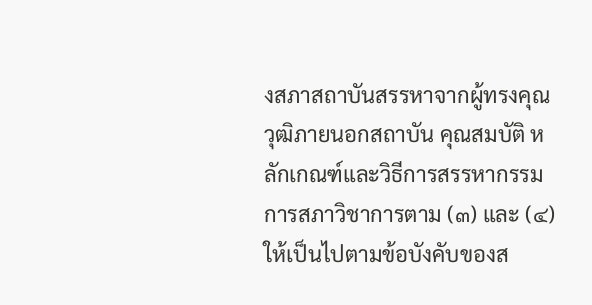งสภาสถาบันสรรหาจากผู้ทรงคุณวุฒิภายนอกสถาบัน คุณสมบัติ หลักเกณฑ์และวิธีการสรรหากรรมการสภาวิชาการตาม (๓) และ (๔) ให้เป็นไปตามข้อบังคับของส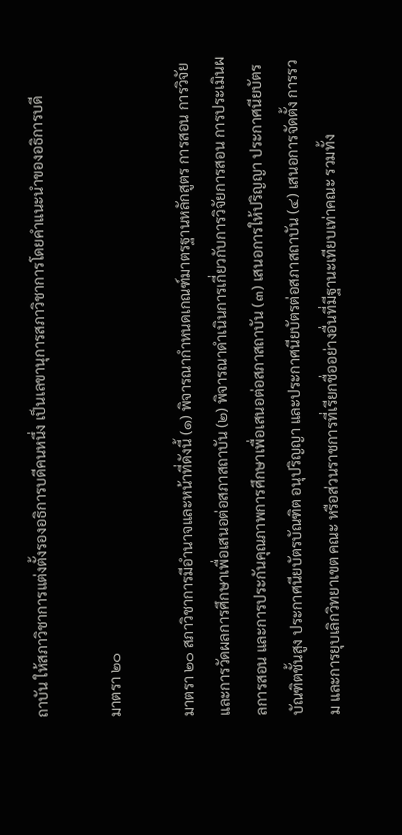ถาบัน ให้สภาวิชาการแต่งตั้งรองอธิการบดีคนหนึ่ง เป็นเลขานุการสภาวิชาการโดยคำแนะนำของอธิการบดี

มาตรา ๒๐

มาตรา ๒๐ สภาวิชาการมีอำนาจและหน้าที่ดังนี้ (๑) พิจารณากำหนดเกณฑ์มาตรฐานหลักสูตร การสอน การวิจัย และการวัดผลการศึกษาเพื่อเสนอต่อสภาสถาบัน (๒) พิจารณาดำเนินการเกี่ยวกับการวิจัยการสอน การประเมินผลการสอน และการประกันคุณภาพการศึกษาเพื่อเสนอต่อสภาสถาบัน (๓) เสนอการให้ปริญญา ประกาศนียบัตรบัณฑิตชั้นสูง ประกาศนียบัตรบัณฑิต อนุปริญญา และประกาศนียบัตรต่อสภาสถาบัน (๔) เสนอการจัดตั้ง การรวม และการยุบเลิกวิทยาเขต คณะ หรือส่วนราชการที่เรียกชื่ออย่างอื่นที่มีฐานะเทียบเท่าคณะ รวมทั้ง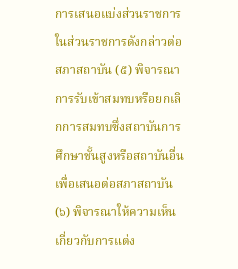การเสนอแบ่งส่วนราชการในส่วนราชการดังกล่าวต่อสภาสถาบัน (๕) พิจารณาการรับเข้าสมทบหรือยกเลิกการสมทบซึ่งสถาบันการศึกษาชั้นสูงหรือสถาบันอื่นเพื่อเสนอต่อสภาสถาบัน (๖) พิจารณาให้ความเห็นเกี่ยวกับการแต่ง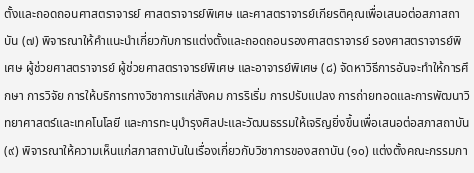ตั้งและถอดถอนศาสตราจารย์ ศาสตราจารย์พิเศษ และศาสตราจารย์เกียรติคุณเพื่อเสนอต่อสภาสถาบัน (๗) พิจารณาให้คำแนะนำเกี่ยวกับการแต่งตั้งและถอดถอนรองศาสตราจารย์ รองศาสตราจารย์พิเศษ ผู้ช่วยศาสตราจารย์ ผู้ช่วยศาสตราจารย์พิเศษ และอาจารย์พิเศษ (๘) จัดหาวิธีการอันจะทำให้การศึกษา การวิจัย การให้บริการทางวิชาการแก่สังคม การริเริ่ม การปรับแปลง การถ่ายทอดและการพัฒนาวิทยาศาสตร์และเทคโนโลยี และการทะนุบำรุงศิลปะและวัฒนธรรมให้เจริญยิ่งขึ้นเพื่อเสนอต่อสภาสถาบัน (๙) พิจารณาให้ความเห็นแก่สภาสถาบันในเรื่องเกี่ยวกับวิชาการของสถาบัน (๑๐) แต่งตั้งคณะกรรมกา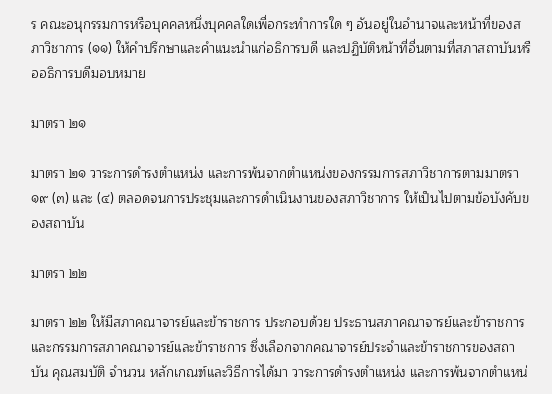ร คณะอนุกรรมการหรือบุคคลหนึ่งบุคคลใดเพื่อกระทำการใด ๆ อันอยู่ในอำนาจและหน้าที่ของสภาวิชาการ (๑๑) ให้คำปรึกษาและคำแนะนำแก่อธิการบดี และปฏิบัติหน้าที่อื่นตามที่สภาสถาบันหรืออธิการบดีมอบหมาย

มาตรา ๒๑

มาตรา ๒๑ วาระการดำรงตำแหน่ง และการพ้นจากตำแหน่งของกรรมการสภาวิชาการตามมาตรา ๑๙ (๓) และ (๔) ตลอดจนการประชุมและการดำเนินงานของสภาวิชาการ ให้เป็นไปตามข้อบังคับของสถาบัน

มาตรา ๒๒

มาตรา ๒๒ ให้มีสภาคณาจารย์และข้าราชการ ประกอบด้วย ประธานสภาคณาจารย์และข้าราชการ และกรรมการสภาคณาจารย์และข้าราชการ ซึ่งเลือกจากคณาจารย์ประจำและข้าราชการของสถาบัน คุณสมบัติ จำนวน หลักเกณฑ์และวิธีการได้มา วาระการดำรงตำแหน่ง และการพ้นจากตำแหน่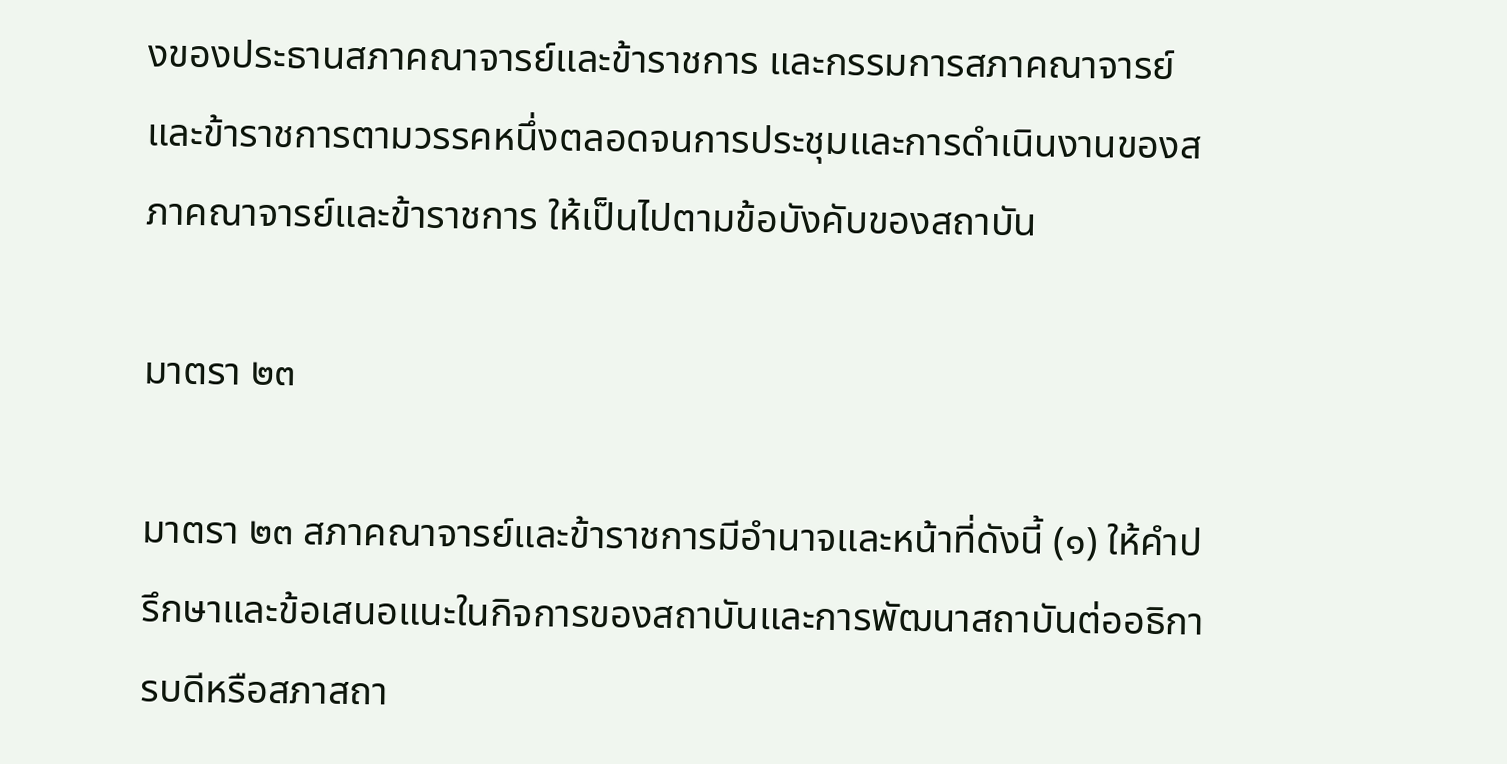งของประธานสภาคณาจารย์และข้าราชการ และกรรมการสภาคณาจารย์และข้าราชการตามวรรคหนึ่งตลอดจนการประชุมและการดำเนินงานของสภาคณาจารย์และข้าราชการ ให้เป็นไปตามข้อบังคับของสถาบัน

มาตรา ๒๓

มาตรา ๒๓ สภาคณาจารย์และข้าราชการมีอำนาจและหน้าที่ดังนี้ (๑) ให้คำปรึกษาและข้อเสนอแนะในกิจการของสถาบันและการพัฒนาสถาบันต่ออธิการบดีหรือสภาสถา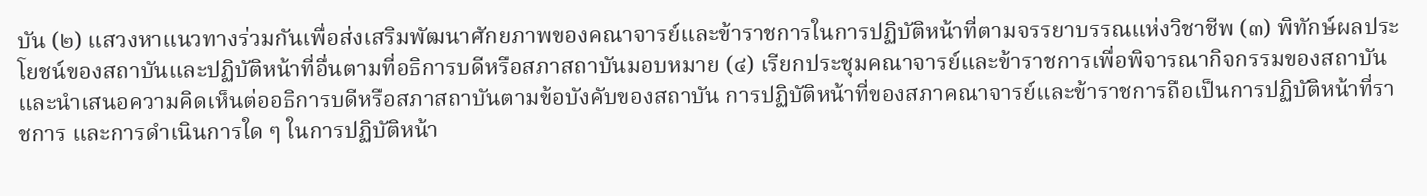บัน (๒) แสวงหาแนวทางร่วมกันเพื่อส่งเสริมพัฒนาศักยภาพของคณาจารย์และข้าราชการในการปฏิบัติหน้าที่ตามจรรยาบรรณแห่งวิชาชีพ (๓) พิทักษ์ผลประโยชน์ของสถาบันและปฏิบัติหน้าที่อื่นตามที่อธิการบดีหรือสภาสถาบันมอบหมาย (๔) เรียกประชุมคณาจารย์และข้าราชการเพื่อพิจารณากิจกรรมของสถาบันและนำเสนอความคิดเห็นต่ออธิการบดีหรือสภาสถาบันตามข้อบังคับของสถาบัน การปฏิบัติหน้าที่ของสภาคณาจารย์และข้าราชการถือเป็นการปฏิบัติหน้าที่ราชการ และการดำเนินการใด ๆ ในการปฏิบัติหน้า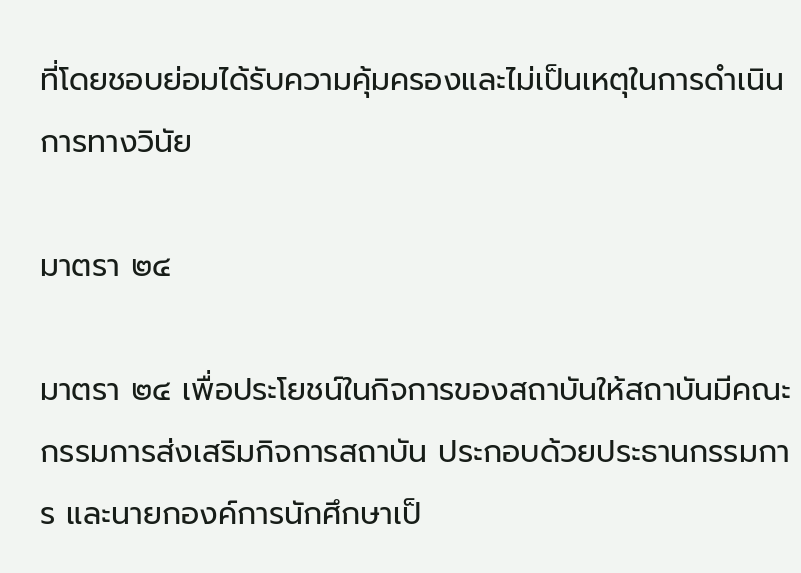ที่โดยชอบย่อมได้รับความคุ้มครองและไม่เป็นเหตุในการดำเนินการทางวินัย

มาตรา ๒๔

มาตรา ๒๔ เพื่อประโยชน์ในกิจการของสถาบันให้สถาบันมีคณะกรรมการส่งเสริมกิจการสถาบัน ประกอบด้วยประธานกรรมการ และนายกองค์การนักศึกษาเป็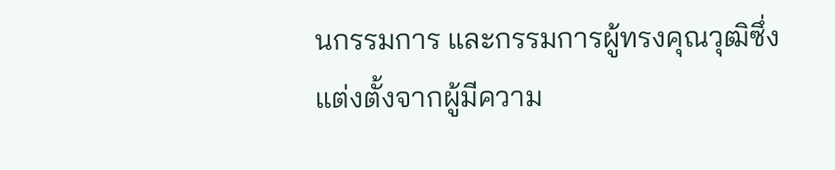นกรรมการ และกรรมการผู้ทรงคุณวุฒิซึ่งแต่งตั้งจากผู้มีความ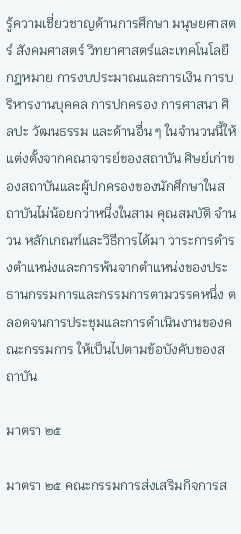รู้ความเชี่ยวชาญด้านการศึกษา มนุษยศาสตร์ สังคมศาสตร์ วิทยาศาสตร์และเทคโนโลยี กฎหมาย การงบประมาณและการเงิน การบริหารงานบุคคล การปกครอง การศาสนา ศิลปะ วัฒนธรรม และด้านอื่น ๆ ในจำนวนนี้ให้แต่งตั้งจากคณาจารย์ของสถาบัน ศิษย์เก่าของสถาบันและผู้ปกครองของนักศึกษาในสถาบันไม่น้อยกว่าหนึ่งในสาม คุณสมบัติ จำนวน หลักเกณฑ์และวิธีการได้มา วาระการดำรงตำแหน่งและการพ้นจากตำแหน่งของประธานกรรมการและกรรมการตามวรรคหนึ่ง ตลอดจนการประชุมและการดำเนินงานของคณะกรรมการ ให้เป็นไปตามข้อบังคับของสถาบัน

มาตรา ๒๕

มาตรา ๒๕ คณะกรรมการส่งเสริมกิจการส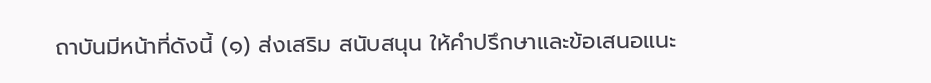ถาบันมีหน้าที่ดังนี้ (๑) ส่งเสริม สนับสนุน ให้คำปรึกษาและข้อเสนอแนะ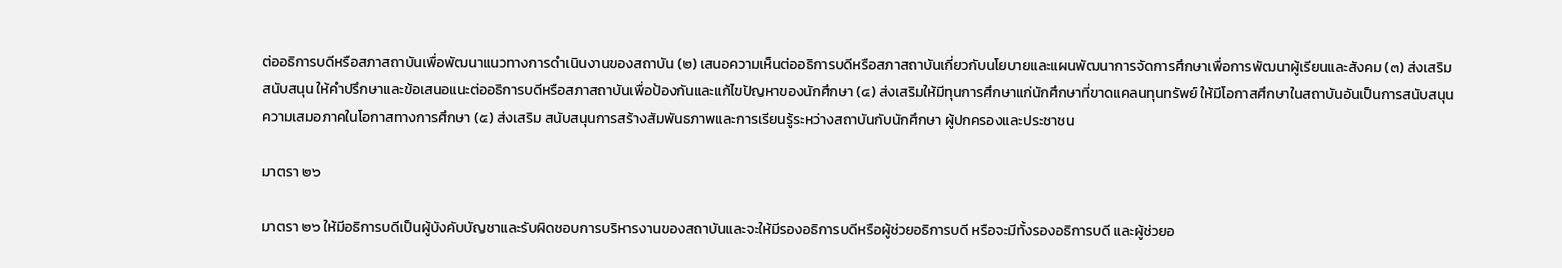ต่ออธิการบดีหรือสภาสถาบันเพื่อพัฒนาแนวทางการดำเนินงานของสถาบัน (๒) เสนอความเห็นต่ออธิการบดีหรือสภาสถาบันเกี่ยวกับนโยบายและแผนพัฒนาการจัดการศึกษาเพื่อการพัฒนาผู้เรียนและสังคม (๓) ส่งเสริม สนับสนุน ให้คำปรึกษาและข้อเสนอแนะต่ออธิการบดีหรือสภาสถาบันเพื่อป้องกันและแก้ไขปัญหาของนักศึกษา (๔) ส่งเสริมให้มีทุนการศึกษาแก่นักศึกษาที่ขาดแคลนทุนทรัพย์ ให้มีโอกาสศึกษาในสถาบันอันเป็นการสนับสนุนความเสมอภาคในโอกาสทางการศึกษา (๕) ส่งเสริม สนับสนุนการสร้างสัมพันธภาพและการเรียนรู้ระหว่างสถาบันกับนักศึกษา ผู้ปกครองและประชาชน

มาตรา ๒๖

มาตรา ๒๖ ให้มีอธิการบดีเป็นผู้บังคับบัญชาและรับผิดชอบการบริหารงานของสถาบันและจะให้มีรองอธิการบดีหรือผู้ช่วยอธิการบดี หรือจะมีทั้งรองอธิการบดี และผู้ช่วยอ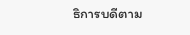ธิการบดีตาม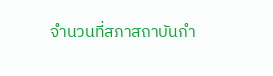จำนวนที่สภาสถาบันกำ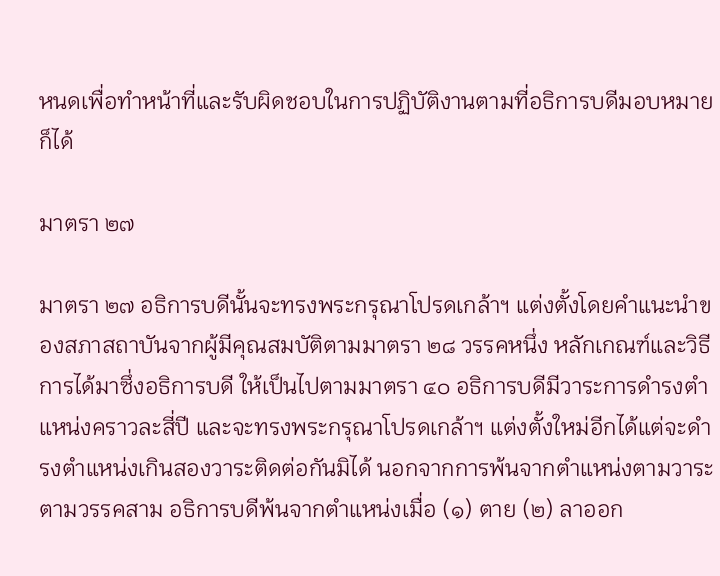หนดเพื่อทำหน้าที่และรับผิดชอบในการปฏิบัติงานตามที่อธิการบดีมอบหมายก็ได้

มาตรา ๒๗

มาตรา ๒๗ อธิการบดีนั้นจะทรงพระกรุณาโปรดเกล้าฯ แต่งตั้งโดยคำแนะนำของสภาสถาบันจากผู้มีคุณสมบัติตามมาตรา ๒๘ วรรคหนึ่ง หลักเกณฑ์และวิธีการได้มาซึ่งอธิการบดี ให้เป็นไปตามมาตรา ๔๐ อธิการบดีมีวาระการดำรงตำแหน่งคราวละสี่ปี และจะทรงพระกรุณาโปรดเกล้าฯ แต่งตั้งใหม่อีกได้แต่จะดำรงตำแหน่งเกินสองวาระติดต่อกันมิได้ นอกจากการพ้นจากตำแหน่งตามวาระตามวรรคสาม อธิการบดีพ้นจากตำแหน่งเมื่อ (๑) ตาย (๒) ลาออก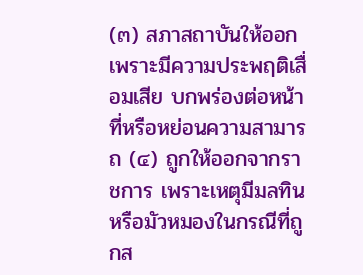(๓) สภาสถาบันให้ออก เพราะมีความประพฤติเสื่อมเสีย บกพร่องต่อหน้าที่หรือหย่อนความสามารถ (๔) ถูกให้ออกจากราชการ เพราะเหตุมีมลทินหรือมัวหมองในกรณีที่ถูกส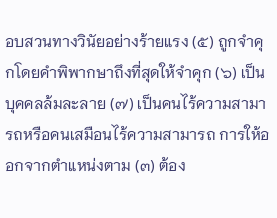อบสวนทางวินัยอย่างร้ายแรง (๕) ถูกจำคุกโดยคำพิพากษาถึงที่สุดให้จำคุก (๖) เป็นบุคคลล้มละลาย (๗) เป็นคนไร้ความสามารถหรือคนเสมือนไร้ความสามารถ การให้ออกจากตำแหน่งตาม (๓) ต้อง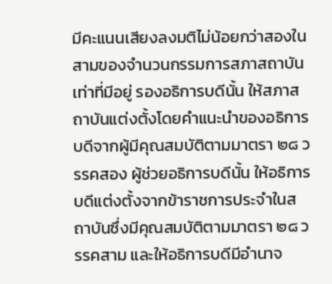มีคะแนนเสียงลงมติไม่น้อยกว่าสองในสามของจำนวนกรรมการสภาสถาบันเท่าที่มีอยู่ รองอธิการบดีนั้น ให้สภาสถาบันแต่งตั้งโดยคำแนะนำของอธิการบดีจากผู้มีคุณสมบัติตามมาตรา ๒๘ วรรคสอง ผู้ช่วยอธิการบดีนั้น ให้อธิการบดีแต่งตั้งจากข้าราชการประจำในสถาบันซึ่งมีคุณสมบัติตามมาตรา ๒๘ วรรคสาม และให้อธิการบดีมีอำนาจ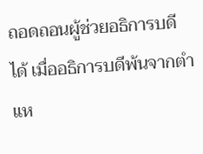ถอดถอนผู้ช่วยอธิการบดีได้ เมื่ออธิการบดีพ้นจากตำแห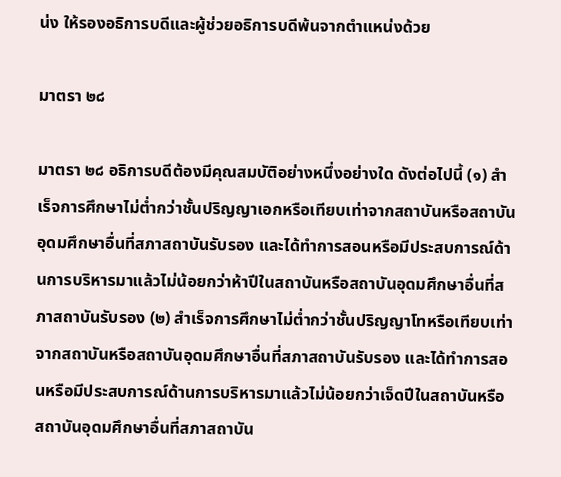น่ง ให้รองอธิการบดีและผู้ช่วยอธิการบดีพ้นจากตำแหน่งด้วย

มาตรา ๒๘

มาตรา ๒๘ อธิการบดีต้องมีคุณสมบัติอย่างหนึ่งอย่างใด ดังต่อไปนี้ (๑) สำเร็จการศึกษาไม่ต่ำกว่าชั้นปริญญาเอกหรือเทียบเท่าจากสถาบันหรือสถาบันอุดมศึกษาอื่นที่สภาสถาบันรับรอง และได้ทำการสอนหรือมีประสบการณ์ด้านการบริหารมาแล้วไม่น้อยกว่าห้าปีในสถาบันหรือสถาบันอุดมศึกษาอื่นที่สภาสถาบันรับรอง (๒) สำเร็จการศึกษาไม่ต่ำกว่าชั้นปริญญาโทหรือเทียบเท่าจากสถาบันหรือสถาบันอุดมศึกษาอื่นที่สภาสถาบันรับรอง และได้ทำการสอนหรือมีประสบการณ์ด้านการบริหารมาแล้วไม่น้อยกว่าเจ็ดปีในสถาบันหรือสถาบันอุดมศึกษาอื่นที่สภาสถาบัน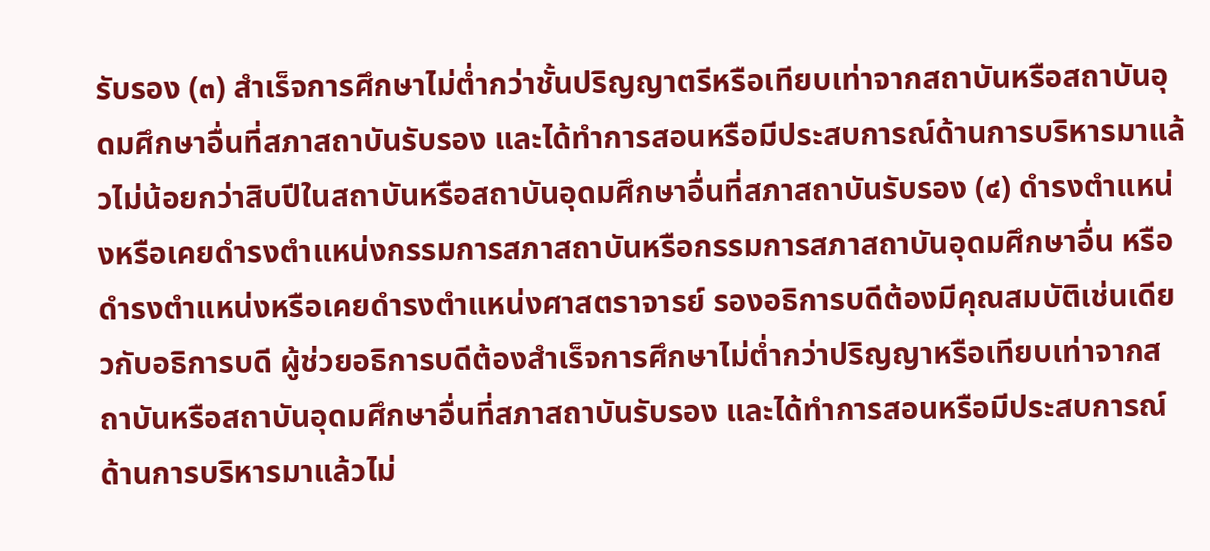รับรอง (๓) สำเร็จการศึกษาไม่ต่ำกว่าชั้นปริญญาตรีหรือเทียบเท่าจากสถาบันหรือสถาบันอุดมศึกษาอื่นที่สภาสถาบันรับรอง และได้ทำการสอนหรือมีประสบการณ์ด้านการบริหารมาแล้วไม่น้อยกว่าสิบปีในสถาบันหรือสถาบันอุดมศึกษาอื่นที่สภาสถาบันรับรอง (๔) ดำรงตำแหน่งหรือเคยดำรงตำแหน่งกรรมการสภาสถาบันหรือกรรมการสภาสถาบันอุดมศึกษาอื่น หรือดำรงตำแหน่งหรือเคยดำรงตำแหน่งศาสตราจารย์ รองอธิการบดีต้องมีคุณสมบัติเช่นเดียวกับอธิการบดี ผู้ช่วยอธิการบดีต้องสำเร็จการศึกษาไม่ต่ำกว่าปริญญาหรือเทียบเท่าจากสถาบันหรือสถาบันอุดมศึกษาอื่นที่สภาสถาบันรับรอง และได้ทำการสอนหรือมีประสบการณ์ด้านการบริหารมาแล้วไม่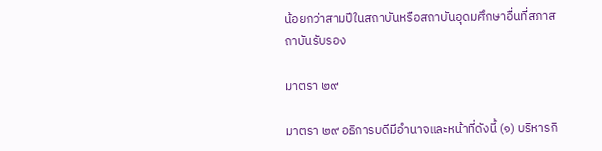น้อยกว่าสามปีในสถาบันหรือสถาบันอุดมศึกษาอื่นที่สภาสถาบันรับรอง

มาตรา ๒๙

มาตรา ๒๙ อธิการบดีมีอำนาจและหน้าที่ดังนี้ (๑) บริหารกิ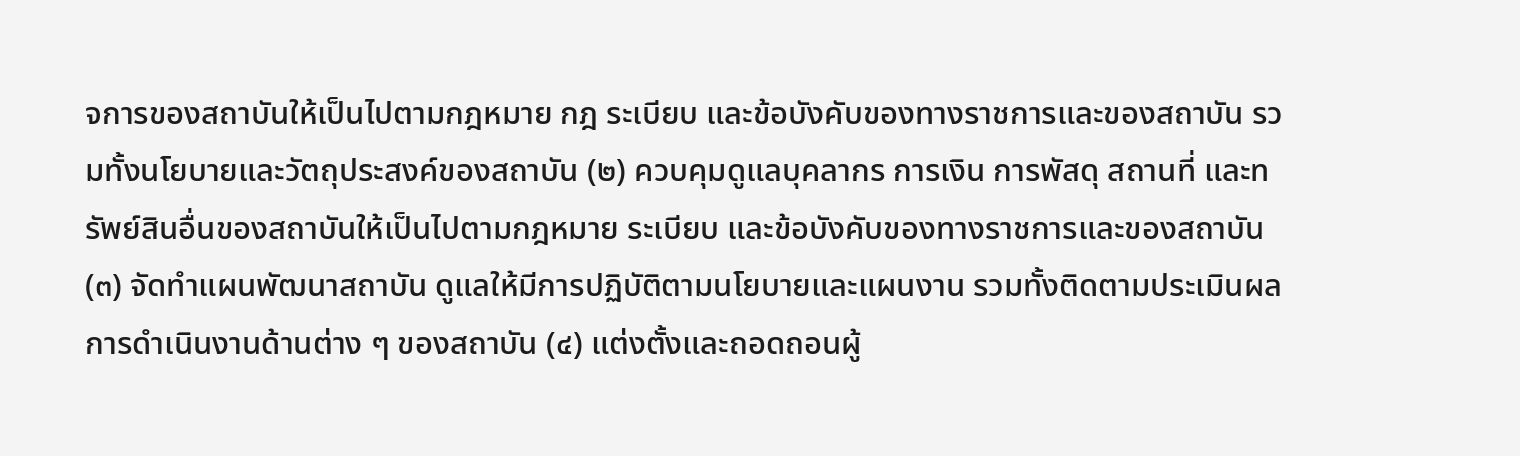จการของสถาบันให้เป็นไปตามกฎหมาย กฎ ระเบียบ และข้อบังคับของทางราชการและของสถาบัน รวมทั้งนโยบายและวัตถุประสงค์ของสถาบัน (๒) ควบคุมดูแลบุคลากร การเงิน การพัสดุ สถานที่ และทรัพย์สินอื่นของสถาบันให้เป็นไปตามกฎหมาย ระเบียบ และข้อบังคับของทางราชการและของสถาบัน (๓) จัดทำแผนพัฒนาสถาบัน ดูแลให้มีการปฏิบัติตามนโยบายและแผนงาน รวมทั้งติดตามประเมินผลการดำเนินงานด้านต่าง ๆ ของสถาบัน (๔) แต่งตั้งและถอดถอนผู้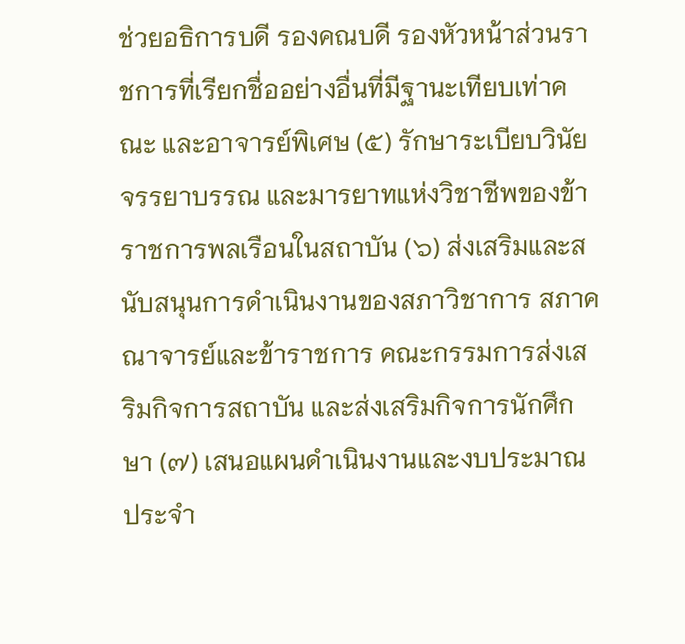ช่วยอธิการบดี รองคณบดี รองหัวหน้าส่วนราชการที่เรียกชื่ออย่างอื่นที่มีฐานะเทียบเท่าคณะ และอาจารย์พิเศษ (๕) รักษาระเบียบวินัย จรรยาบรรณ และมารยาทแห่งวิชาชีพของข้าราชการพลเรือนในสถาบัน (๖) ส่งเสริมและสนับสนุนการดำเนินงานของสภาวิชาการ สภาคณาจารย์และข้าราชการ คณะกรรมการส่งเสริมกิจการสถาบัน และส่งเสริมกิจการนักศึกษา (๗) เสนอแผนดำเนินงานและงบประมาณประจำ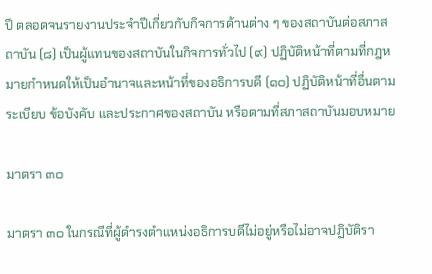ปี ตลอดจนรายงานประจำปีเกี่ยวกับกิจการด้านต่าง ๆ ของสถาบันต่อสภาสถาบัน (๘) เป็นผู้แทนของสถาบันในกิจการทั่วไป (๙) ปฏิบัติหน้าที่ตามที่กฎหมายกำหนดให้เป็นอำนาจและหน้าที่ของอธิการบดี (๑๐) ปฏิบัติหน้าที่อื่นตามระเบียบ ข้อบังคับ และประกาศของสถาบัน หรือตามที่สภาสถาบันมอบหมาย

มาตรา ๓๐

มาตรา ๓๐ ในกรณีที่ผู้ดำรงตำแหน่งอธิการบดีไม่อยู่หรือไม่อาจปฏิบัติรา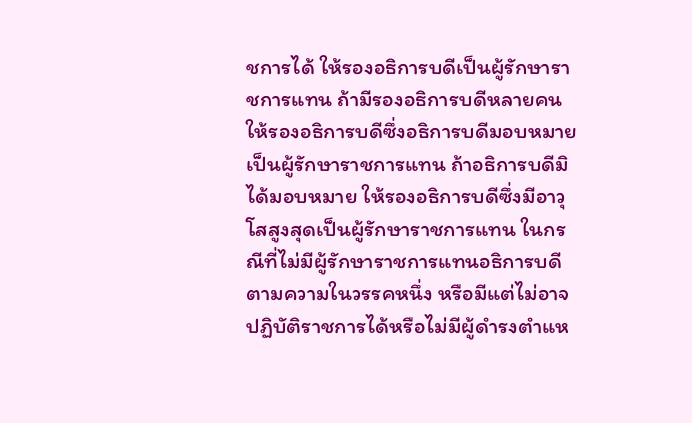ชการได้ ให้รองอธิการบดีเป็นผู้รักษาราชการแทน ถ้ามีรองอธิการบดีหลายคน ให้รองอธิการบดีซึ่งอธิการบดีมอบหมายเป็นผู้รักษาราชการแทน ถ้าอธิการบดีมิได้มอบหมาย ให้รองอธิการบดีซึ่งมีอาวุโสสูงสุดเป็นผู้รักษาราชการแทน ในกรณีที่ไม่มีผู้รักษาราชการแทนอธิการบดีตามความในวรรคหนึ่ง หรือมีแต่ไม่อาจปฏิบัติราชการได้หรือไม่มีผู้ดำรงตำแห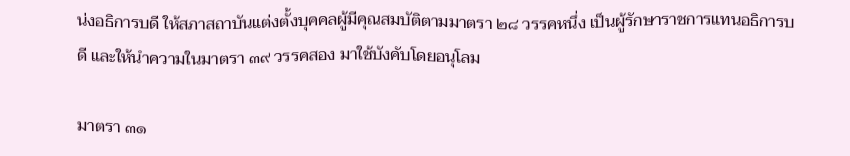น่งอธิการบดี ให้สภาสถาบันแต่งตั้งบุคคลผู้มีคุณสมบัติตามมาตรา ๒๘ วรรคหนึ่ง เป็นผู้รักษาราชการแทนอธิการบดี และให้นำความในมาตรา ๓๙ วรรคสอง มาใช้บังคับโดยอนุโลม

มาตรา ๓๑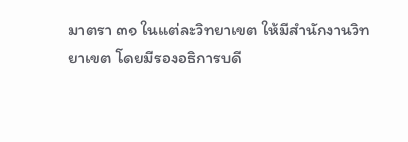มาตรา ๓๑ ในแต่ละวิทยาเขต ให้มีสำนักงานวิทยาเขต โดยมีรองอธิการบดี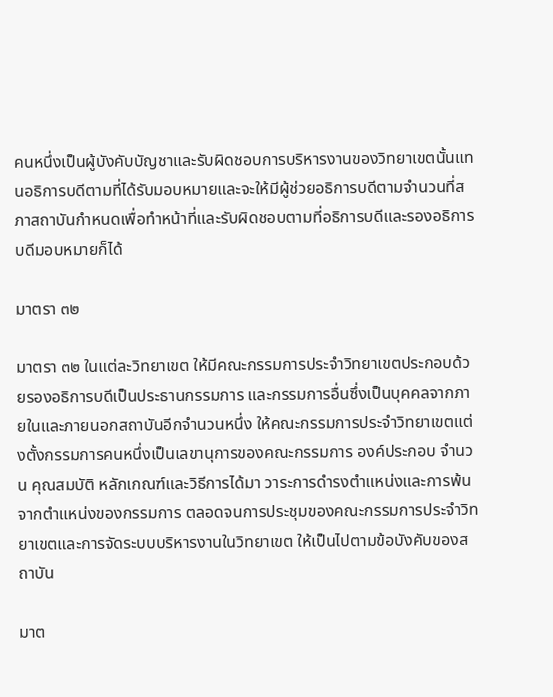คนหนึ่งเป็นผู้บังคับบัญชาและรับผิดชอบการบริหารงานของวิทยาเขตนั้นแทนอธิการบดีตามที่ได้รับมอบหมายและจะให้มีผู้ช่วยอธิการบดีตามจำนวนที่สภาสถาบันกำหนดเพื่อทำหน้าที่และรับผิดชอบตามที่อธิการบดีและรองอธิการบดีมอบหมายก็ได้

มาตรา ๓๒

มาตรา ๓๒ ในแต่ละวิทยาเขต ให้มีคณะกรรมการประจำวิทยาเขตประกอบด้วยรองอธิการบดีเป็นประธานกรรมการ และกรรมการอื่นซึ่งเป็นบุคคลจากภายในและภายนอกสถาบันอีกจำนวนหนึ่ง ให้คณะกรรมการประจำวิทยาเขตแต่งตั้งกรรมการคนหนึ่งเป็นเลขานุการของคณะกรรมการ องค์ประกอบ จำนวน คุณสมบัติ หลักเกณฑ์และวิธีการได้มา วาระการดำรงตำแหน่งและการพ้นจากตำแหน่งของกรรมการ ตลอดจนการประชุมของคณะกรรมการประจำวิทยาเขตและการจัดระบบบริหารงานในวิทยาเขต ให้เป็นไปตามข้อบังคับของสถาบัน

มาต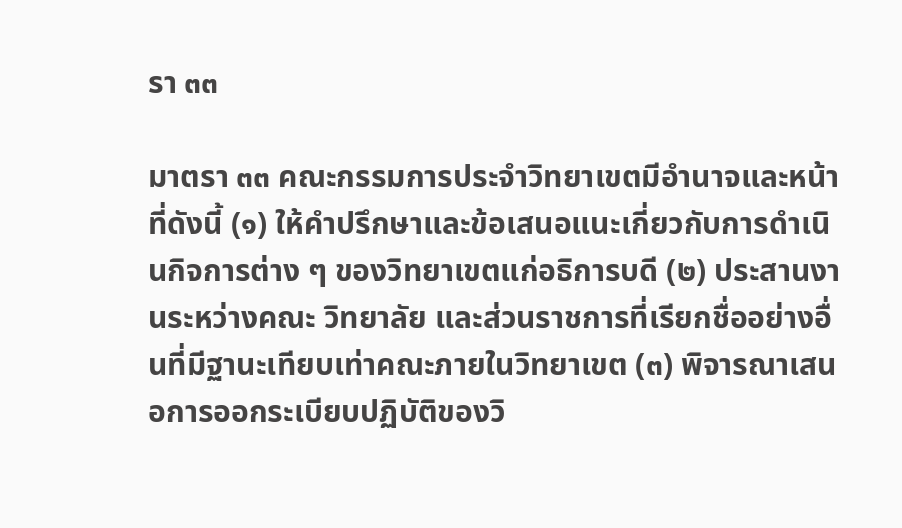รา ๓๓

มาตรา ๓๓ คณะกรรมการประจำวิทยาเขตมีอำนาจและหน้าที่ดังนี้ (๑) ให้คำปรึกษาและข้อเสนอแนะเกี่ยวกับการดำเนินกิจการต่าง ๆ ของวิทยาเขตแก่อธิการบดี (๒) ประสานงานระหว่างคณะ วิทยาลัย และส่วนราชการที่เรียกชื่ออย่างอื่นที่มีฐานะเทียบเท่าคณะภายในวิทยาเขต (๓) พิจารณาเสนอการออกระเบียบปฏิบัติของวิ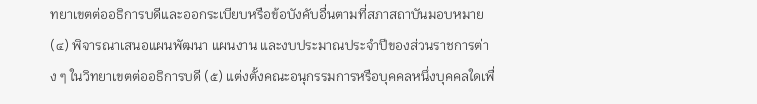ทยาเขตต่ออธิการบดีและออกระเบียบหรือข้อบังคับอื่นตามที่สภาสถาบันมอบหมาย (๔) พิจารณาเสนอแผนพัฒนา แผนงาน และงบประมาณประจำปีของส่วนราชการต่าง ๆ ในวิทยาเขตต่ออธิการบดี (๕) แต่งตั้งคณะอนุกรรมการหรือบุคคลหนึ่งบุคคลใดเพื่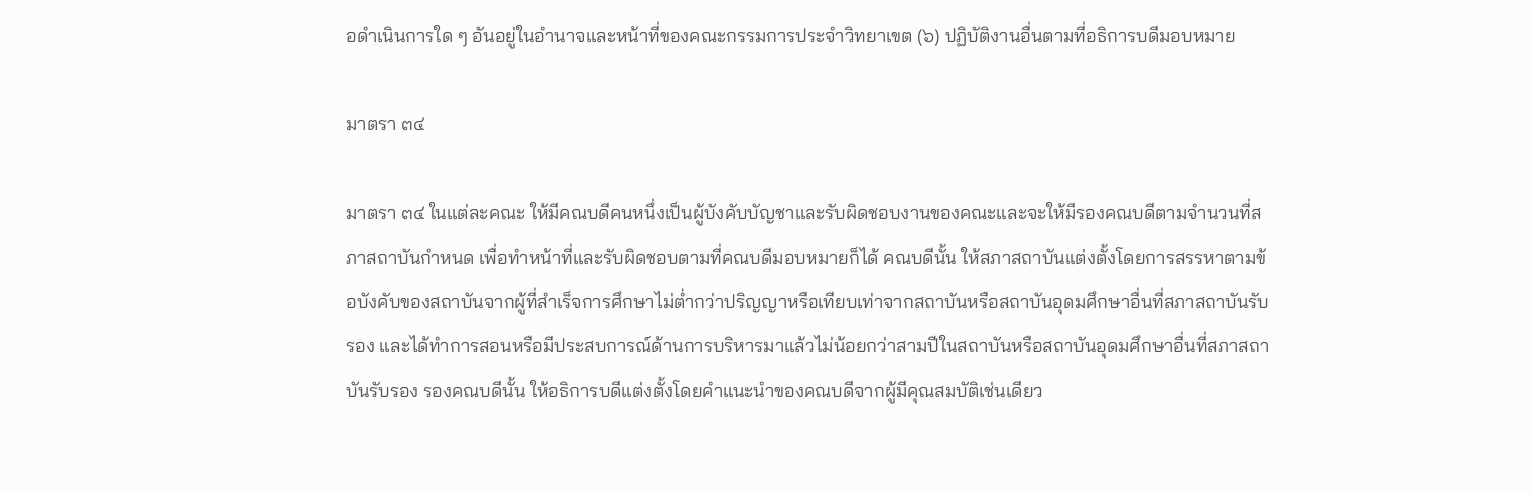อดำเนินการใด ๆ อันอยู่ในอำนาจและหน้าที่ของคณะกรรมการประจำวิทยาเขต (๖) ปฏิบัติงานอื่นตามที่อธิการบดีมอบหมาย

มาตรา ๓๔

มาตรา ๓๔ ในแต่ละคณะ ให้มีคณบดีคนหนึ่งเป็นผู้บังคับบัญชาและรับผิดชอบงานของคณะและจะให้มีรองคณบดีตามจำนวนที่สภาสถาบันกำหนด เพื่อทำหน้าที่และรับผิดชอบตามที่คณบดีมอบหมายก็ได้ คณบดีนั้น ให้สภาสถาบันแต่งตั้งโดยการสรรหาตามข้อบังคับของสถาบันจากผู้ที่สำเร็จการศึกษาไม่ต่ำกว่าปริญญาหรือเทียบเท่าจากสถาบันหรือสถาบันอุดมศึกษาอื่นที่สภาสถาบันรับรอง และได้ทำการสอนหรือมีประสบการณ์ด้านการบริหารมาแล้วไม่น้อยกว่าสามปีในสถาบันหรือสถาบันอุดมศึกษาอื่นที่สภาสถาบันรับรอง รองคณบดีนั้น ให้อธิการบดีแต่งตั้งโดยคำแนะนำของคณบดีจากผู้มีคุณสมบัติเช่นเดียว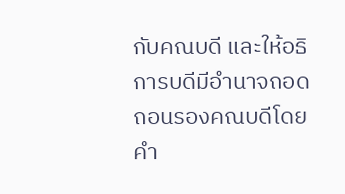กับคณบดี และให้อธิการบดีมีอำนาจถอดถอนรองคณบดีโดยคำ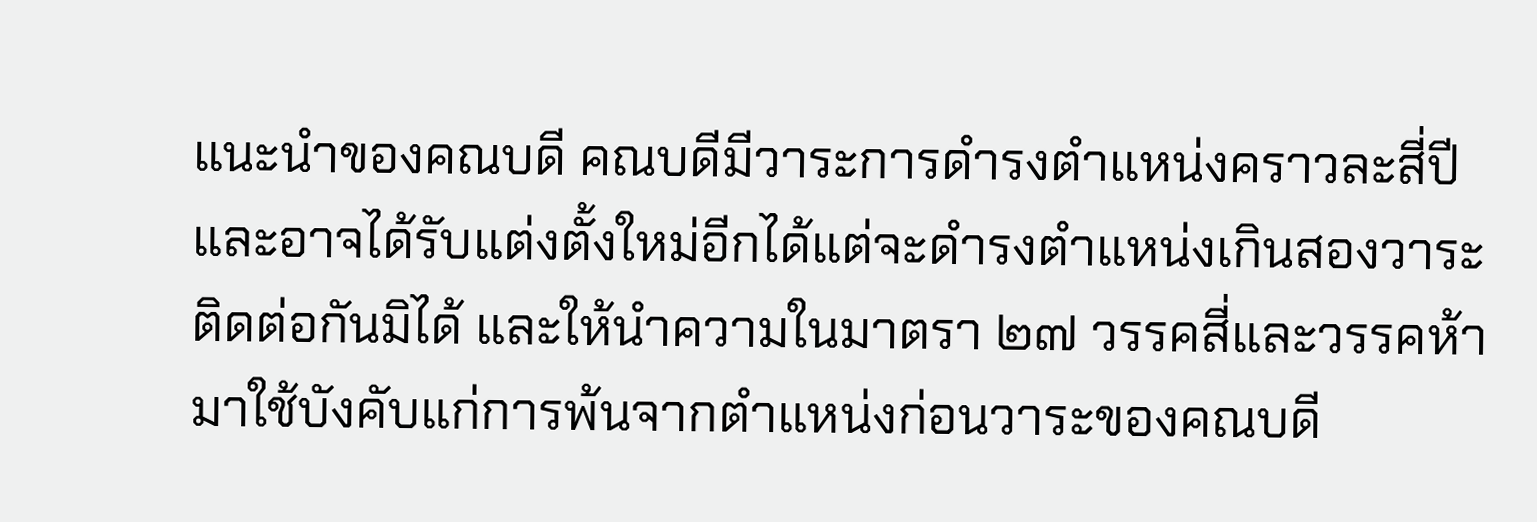แนะนำของคณบดี คณบดีมีวาระการดำรงตำแหน่งคราวละสี่ปี และอาจได้รับแต่งตั้งใหม่อีกได้แต่จะดำรงตำแหน่งเกินสองวาระติดต่อกันมิได้ และให้นำความในมาตรา ๒๗ วรรคสี่และวรรคห้า มาใช้บังคับแก่การพ้นจากตำแหน่งก่อนวาระของคณบดี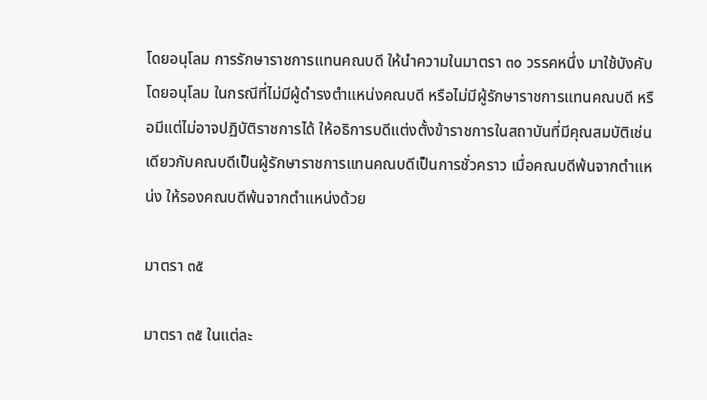โดยอนุโลม การรักษาราชการแทนคณบดี ให้นำความในมาตรา ๓๐ วรรคหนึ่ง มาใช้บังคับโดยอนุโลม ในกรณีที่ไม่มีผู้ดำรงตำแหน่งคณบดี หรือไม่มีผู้รักษาราชการแทนคณบดี หรือมีแต่ไม่อาจปฏิบัติราชการได้ ให้อธิการบดีแต่งตั้งข้าราชการในสถาบันที่มีคุณสมบัติเช่นเดียวกับคณบดีเป็นผู้รักษาราชการแทนคณบดีเป็นการชั่วคราว เมื่อคณบดีพ้นจากตำแหน่ง ให้รองคณบดีพ้นจากตำแหน่งด้วย

มาตรา ๓๕

มาตรา ๓๕ ในแต่ละ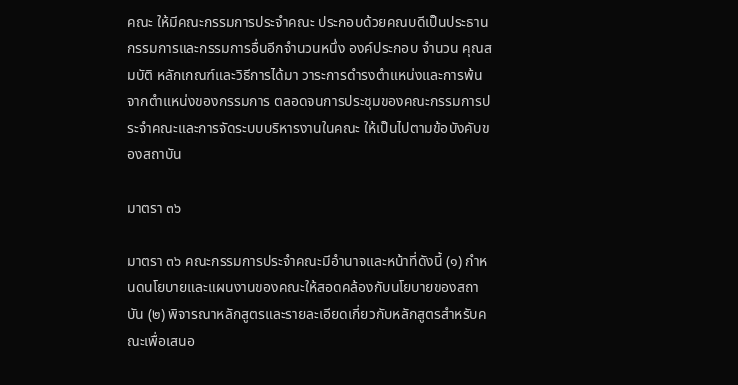คณะ ให้มีคณะกรรมการประจำคณะ ประกอบด้วยคณบดีเป็นประธานกรรมการและกรรมการอื่นอีกจำนวนหนึ่ง องค์ประกอบ จำนวน คุณสมบัติ หลักเกณฑ์และวิธีการได้มา วาระการดำรงตำแหน่งและการพ้นจากตำแหน่งของกรรมการ ตลอดจนการประชุมของคณะกรรมการประจำคณะและการจัดระบบบริหารงานในคณะ ให้เป็นไปตามข้อบังคับของสถาบัน

มาตรา ๓๖

มาตรา ๓๖ คณะกรรมการประจำคณะมีอำนาจและหน้าที่ดังนี้ (๑) กำหนดนโยบายและแผนงานของคณะให้สอดคล้องกับนโยบายของสถาบัน (๒) พิจารณาหลักสูตรและรายละเอียดเกี่ยวกับหลักสูตรสำหรับคณะเพื่อเสนอ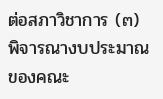ต่อสภาวิชาการ (๓) พิจารณางบประมาณของคณะ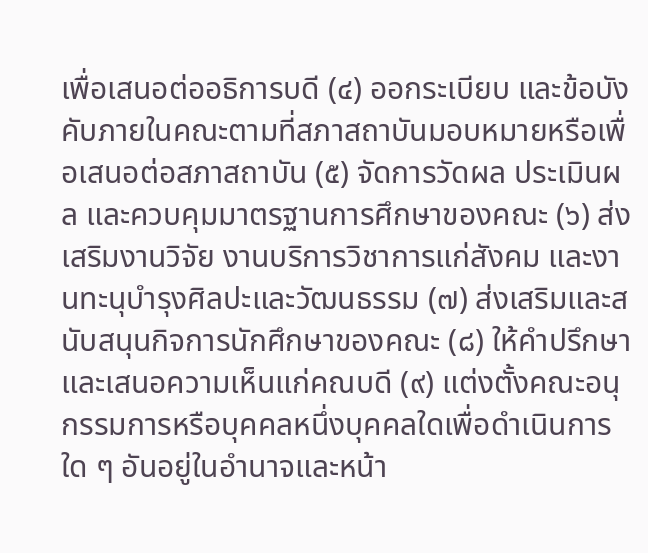เพื่อเสนอต่ออธิการบดี (๔) ออกระเบียบ และข้อบังคับภายในคณะตามที่สภาสถาบันมอบหมายหรือเพื่อเสนอต่อสภาสถาบัน (๕) จัดการวัดผล ประเมินผล และควบคุมมาตรฐานการศึกษาของคณะ (๖) ส่งเสริมงานวิจัย งานบริการวิชาการแก่สังคม และงานทะนุบำรุงศิลปะและวัฒนธรรม (๗) ส่งเสริมและสนับสนุนกิจการนักศึกษาของคณะ (๘) ให้คำปรึกษาและเสนอความเห็นแก่คณบดี (๙) แต่งตั้งคณะอนุกรรมการหรือบุคคลหนึ่งบุคคลใดเพื่อดำเนินการใด ๆ อันอยู่ในอำนาจและหน้า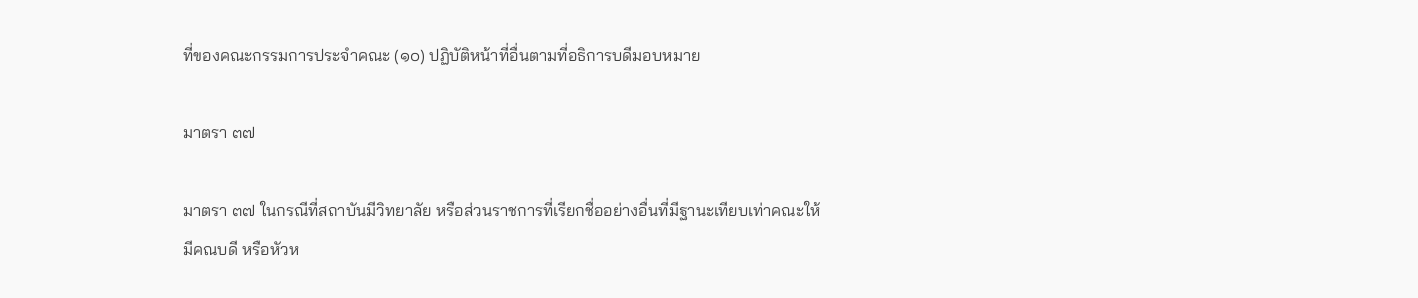ที่ของคณะกรรมการประจำคณะ (๑๐) ปฏิบัติหน้าที่อื่นตามที่อธิการบดีมอบหมาย

มาตรา ๓๗

มาตรา ๓๗ ในกรณีที่สถาบันมีวิทยาลัย หรือส่วนราชการที่เรียกชื่ออย่างอื่นที่มีฐานะเทียบเท่าคณะให้มีคณบดี หรือหัวห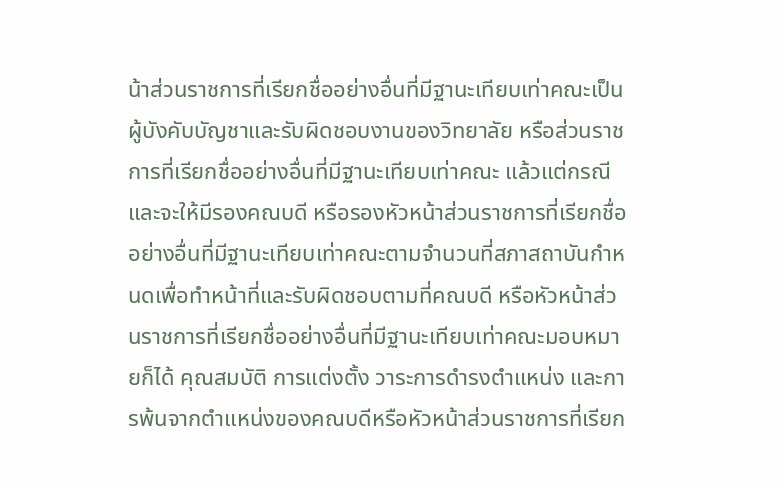น้าส่วนราชการที่เรียกชื่ออย่างอื่นที่มีฐานะเทียบเท่าคณะเป็นผู้บังคับบัญชาและรับผิดชอบงานของวิทยาลัย หรือส่วนราชการที่เรียกชื่ออย่างอื่นที่มีฐานะเทียบเท่าคณะ แล้วแต่กรณี และจะให้มีรองคณบดี หรือรองหัวหน้าส่วนราชการที่เรียกชื่ออย่างอื่นที่มีฐานะเทียบเท่าคณะตามจำนวนที่สภาสถาบันกำหนดเพื่อทำหน้าที่และรับผิดชอบตามที่คณบดี หรือหัวหน้าส่วนราชการที่เรียกชื่ออย่างอื่นที่มีฐานะเทียบเท่าคณะมอบหมายก็ได้ คุณสมบัติ การแต่งตั้ง วาระการดำรงตำแหน่ง และการพ้นจากตำแหน่งของคณบดีหรือหัวหน้าส่วนราชการที่เรียก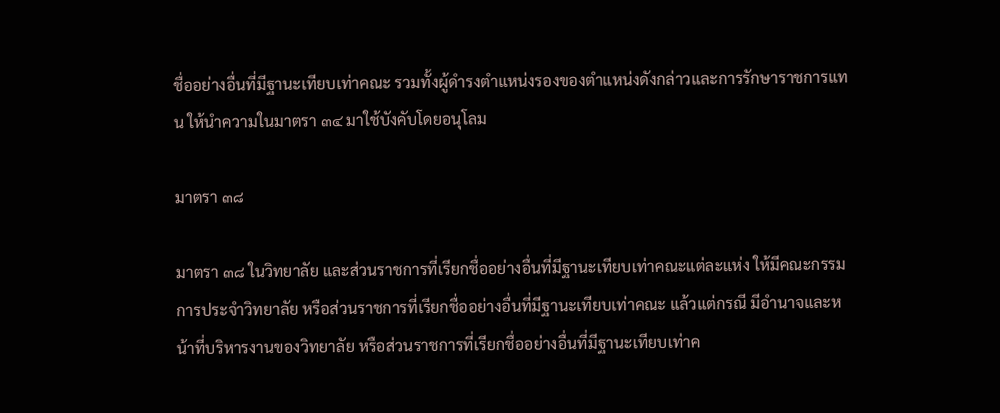ชื่ออย่างอื่นที่มีฐานะเทียบเท่าคณะ รวมทั้งผู้ดำรงตำแหน่งรองของตำแหน่งดังกล่าวและการรักษาราชการแทน ให้นำความในมาตรา ๓๔ มาใช้บังคับโดยอนุโลม

มาตรา ๓๘

มาตรา ๓๘ ในวิทยาลัย และส่วนราชการที่เรียกชื่ออย่างอื่นที่มีฐานะเทียบเท่าคณะแต่ละแห่ง ให้มีคณะกรรมการประจำวิทยาลัย หรือส่วนราชการที่เรียกชื่ออย่างอื่นที่มีฐานะเทียบเท่าคณะ แล้วแต่กรณี มีอำนาจและหน้าที่บริหารงานของวิทยาลัย หรือส่วนราชการที่เรียกชื่ออย่างอื่นที่มีฐานะเทียบเท่าค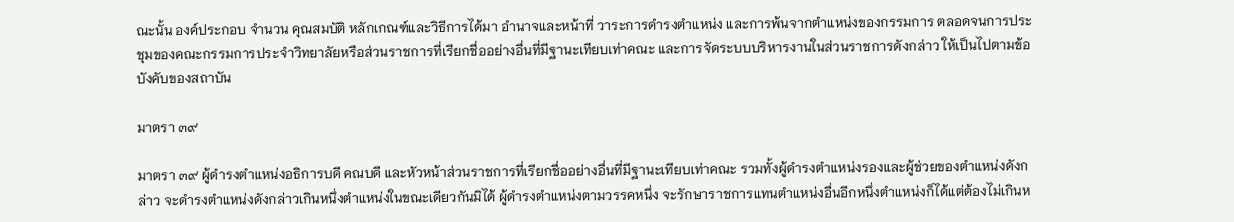ณะนั้น องค์ประกอบ จำนวน คุณสมบัติ หลักเกณฑ์และวิธีการได้มา อำนาจและหน้าที่ วาระการดำรงตำแหน่ง และการพ้นจากตำแหน่งของกรรมการ ตลอดจนการประชุมของคณะกรรมการประจำวิทยาลัยหรือส่วนราชการที่เรียกชื่ออย่างอื่นที่มีฐานะเทียบเท่าคณะ และการจัดระบบบริหารงานในส่วนราชการดังกล่าว ให้เป็นไปตามข้อบังคับของสถาบัน

มาตรา ๓๙

มาตรา ๓๙ ผู้ดำรงตำแหน่งอธิการบดี คณบดี และหัวหน้าส่วนราชการที่เรียกชื่ออย่างอื่นที่มีฐานะเทียบเท่าคณะ รวมทั้งผู้ดำรงตำแหน่งรองและผู้ช่วยของตำแหน่งดังกล่าว จะดำรงตำแหน่งดังกล่าวเกินหนึ่งตำแหน่งในขณะเดียวกันมิได้ ผู้ดำรงตำแหน่งตามวรรคหนึ่ง จะรักษาราชการแทนตำแหน่งอื่นอีกหนึ่งตำแหน่งก็ได้แต่ต้องไม่เกินห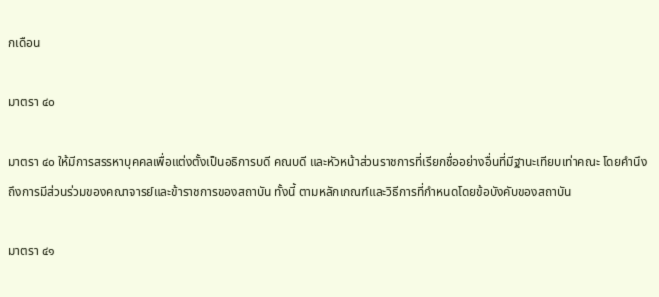กเดือน

มาตรา ๔๐

มาตรา ๔๐ ให้มีการสรรหาบุคคลเพื่อแต่งตั้งเป็นอธิการบดี คณบดี และหัวหน้าส่วนราชการที่เรียกชื่ออย่างอื่นที่มีฐานะเทียบเท่าคณะ โดยคำนึงถึงการมีส่วนร่วมของคณาจารย์และข้าราชการของสถาบัน ทั้งนี้ ตามหลักเกณฑ์และวิธีการที่กำหนดโดยข้อบังคับของสถาบัน

มาตรา ๔๑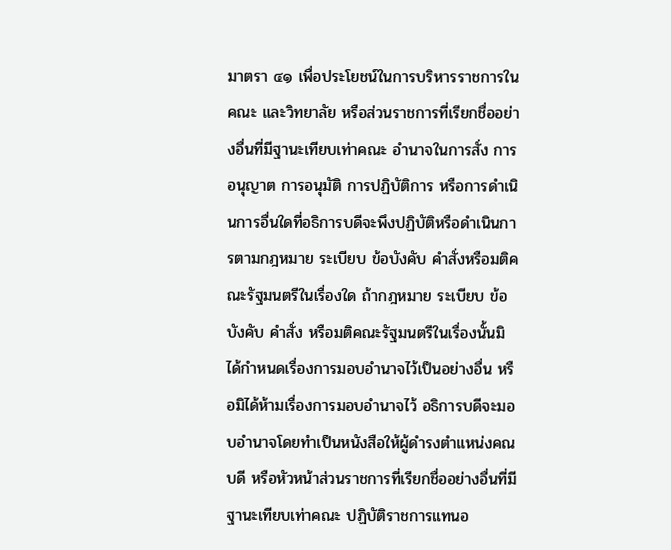มาตรา ๔๑ เพื่อประโยชน์ในการบริหารราชการในคณะ และวิทยาลัย หรือส่วนราชการที่เรียกชื่ออย่างอื่นที่มีฐานะเทียบเท่าคณะ อำนาจในการสั่ง การอนุญาต การอนุมัติ การปฏิบัติการ หรือการดำเนินการอื่นใดที่อธิการบดีจะพึงปฏิบัติหรือดำเนินการตามกฎหมาย ระเบียบ ข้อบังคับ คำสั่งหรือมติคณะรัฐมนตรีในเรื่องใด ถ้ากฎหมาย ระเบียบ ข้อบังคับ คำสั่ง หรือมติคณะรัฐมนตรีในเรื่องนั้นมิได้กำหนดเรื่องการมอบอำนาจไว้เป็นอย่างอื่น หรือมิได้ห้ามเรื่องการมอบอำนาจไว้ อธิการบดีจะมอบอำนาจโดยทำเป็นหนังสือให้ผู้ดำรงตำแหน่งคณบดี หรือหัวหน้าส่วนราชการที่เรียกชื่ออย่างอื่นที่มีฐานะเทียบเท่าคณะ ปฏิบัติราชการแทนอ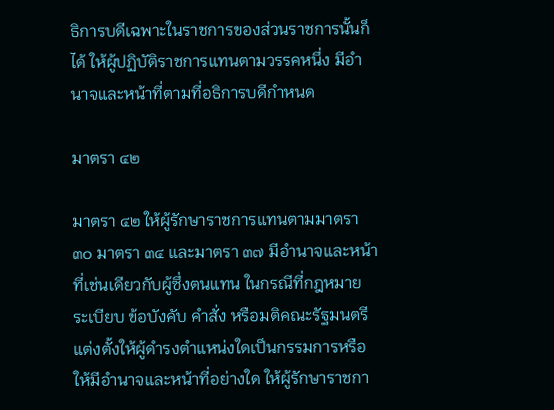ธิการบดีเฉพาะในราชการของส่วนราชการนั้นก็ได้ ให้ผู้ปฏิบัติราชการแทนตามวรรคหนึ่ง มีอำนาจและหน้าที่ตามที่อธิการบดีกำหนด

มาตรา ๔๒

มาตรา ๔๒ ให้ผู้รักษาราชการแทนตามมาตรา ๓๐ มาตรา ๓๔ และมาตรา ๓๗ มีอำนาจและหน้าที่เช่นเดียวกับผู้ซึ่งตนแทน ในกรณีที่กฎหมาย ระเบียบ ข้อบังคับ คำสั่ง หรือมติคณะรัฐมนตรีแต่งตั้งให้ผู้ดำรงตำแหน่งใดเป็นกรรมการหรือให้มีอำนาจและหน้าที่อย่างใด ให้ผู้รักษาราชกา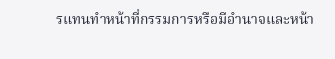รแทนทำหน้าที่กรรมการหรือมีอำนาจและหน้า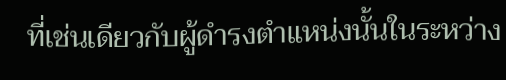ที่เช่นเดียวกับผู้ดำรงตำแหน่งนั้นในระหว่าง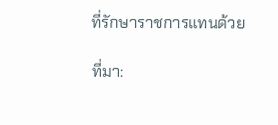ที่รักษาราชการแทนด้วย

ที่มา: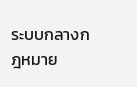ระบบกลางกฎหมาย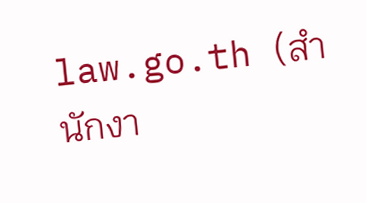law.go.th (สำนักงา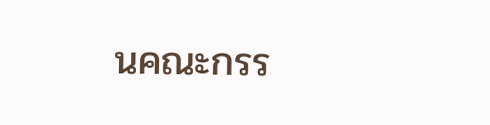นคณะกรร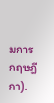มการกฤษฎีกา).